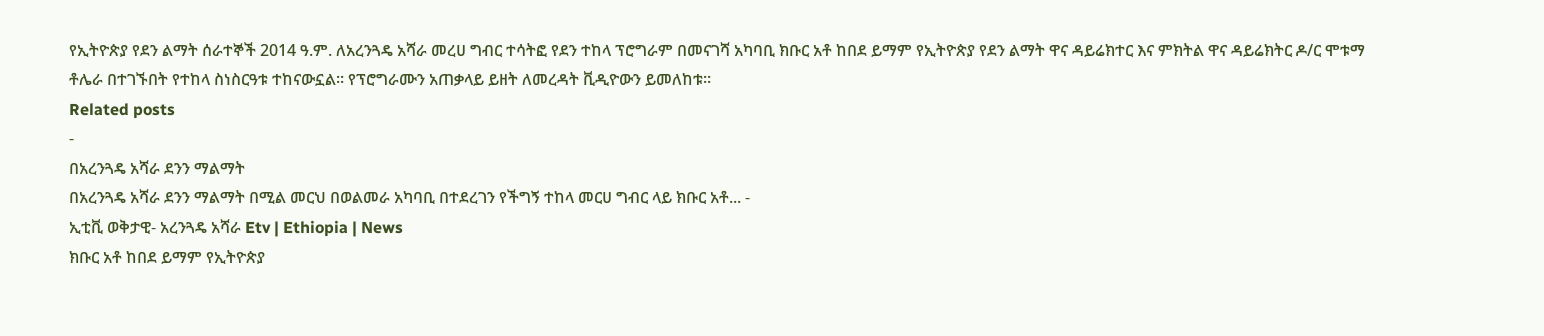የኢትዮጵያ የደን ልማት ሰራተኞች 2014 ዓ.ም. ለአረንጓዴ አሻራ መረሀ ግብር ተሳትፎ የደን ተከላ ፕሮግራም በመናገሻ አካባቢ ክቡር አቶ ከበደ ይማም የኢትዮጵያ የደን ልማት ዋና ዳይሬክተር እና ምክትል ዋና ዳይሬክትር ዶ/ር ሞቱማ ቶሌራ በተገኙበት የተከላ ስነስርዓቱ ተከናውኗል፡፡ የፕሮግራሙን አጠቃላይ ይዘት ለመረዳት ቪዲዮውን ይመለከቱ፡፡
Related posts
-
በአረንጓዴ አሻራ ደንን ማልማት
በአረንጓዴ አሻራ ደንን ማልማት በሚል መርህ በወልመራ አካባቢ በተደረገን የችግኝ ተከላ መርሀ ግብር ላይ ክቡር አቶ... -
ኢቲቪ ወቅታዊ- አረንጓዴ አሻራ Etv | Ethiopia | News
ክቡር አቶ ከበደ ይማም የኢትዮጵያ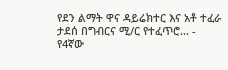የደን ልማት ዋና ዳይሬክተር እና አቶ ተፈራ ታደሰ በግብርና ሚ/ር የተፈጥሮ... -
የ4ኛው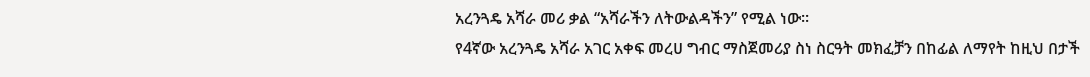አረንጓዴ አሻራ መሪ ቃል “አሻራችን ለትውልዳችን” የሚል ነው፡፡
የ4ኛው አረንጓዴ አሻራ አገር አቀፍ መረሀ ግብር ማስጀመሪያ ስነ ስርዓት መክፈቻን በከፊል ለማየት ከዚህ በታች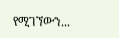የሚገኘውን...